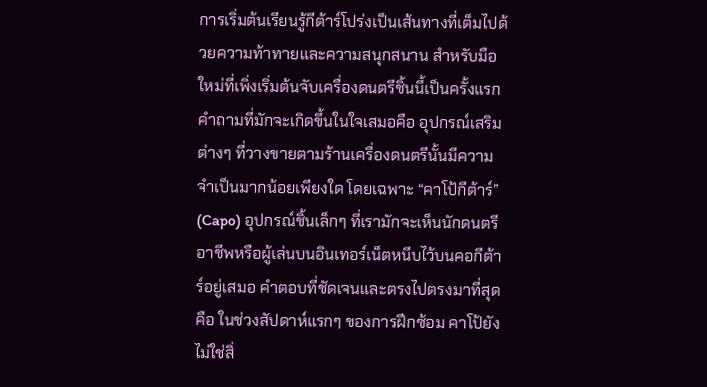การเริ่มต้นเรียนรู้กีต้าร์โปร่งเป็นเส้นทางที่เต็มไปด้วยความท้าทายและความสนุกสนาน สำหรับมือใหม่ที่เพิ่งเริ่มต้นจับเครื่องดนตรีชิ้นนี้เป็นครั้งแรก คำถามที่มักจะเกิดขึ้นในใจเสมอคือ อุปกรณ์เสริมต่างๆ ที่วางขายตามร้านเครื่องดนตรีนั้นมีความจำเป็นมากน้อยเพียงใด โดยเฉพาะ “คาโป้กีต้าร์” (Capo) อุปกรณ์ชิ้นเล็กๆ ที่เรามักจะเห็นนักดนตรีอาชีพหรือผู้เล่นบนอินเทอร์เน็ตหนีบไว้บนคอกีต้าร์อยู่เสมอ คำตอบที่ชัดเจนและตรงไปตรงมาที่สุดคือ ในช่วงสัปดาห์แรกๆ ของการฝึกซ้อม คาโป้ยังไม่ใช่สิ่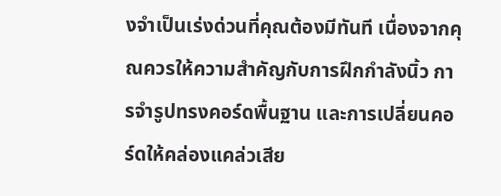งจำเป็นเร่งด่วนที่คุณต้องมีทันที เนื่องจากคุณควรให้ความสำคัญกับการฝึกกำลังนิ้ว การจำรูปทรงคอร์ดพื้นฐาน และการเปลี่ยนคอร์ดให้คล่องแคล่วเสีย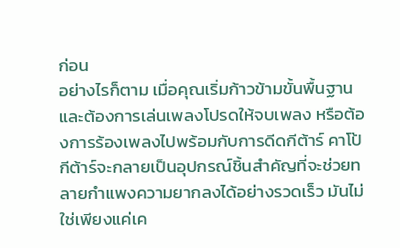ก่อน
อย่างไรก็ตาม เมื่อคุณเริ่มก้าวข้ามขั้นพื้นฐานและต้องการเล่นเพลงโปรดให้จบเพลง หรือต้องการร้องเพลงไปพร้อมกับการดีดกีต้าร์ คาโป้กีต้าร์จะกลายเป็นอุปกรณ์ชิ้นสำคัญที่จะช่วยทลายกำแพงความยากลงได้อย่างรวดเร็ว มันไม่ใช่เพียงแค่เค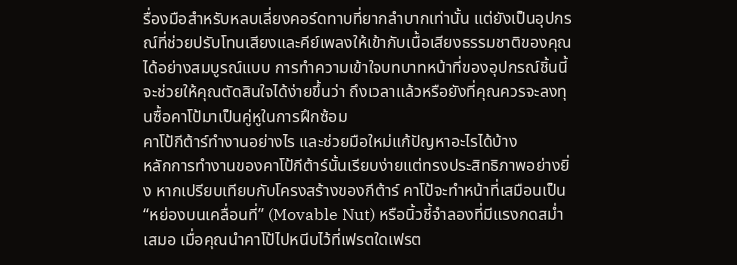รื่องมือสำหรับหลบเลี่ยงคอร์ดทาบที่ยากลำบากเท่านั้น แต่ยังเป็นอุปกรณ์ที่ช่วยปรับโทนเสียงและคีย์เพลงให้เข้ากับเนื้อเสียงธรรมชาติของคุณได้อย่างสมบูรณ์แบบ การทำความเข้าใจบทบาทหน้าที่ของอุปกรณ์ชิ้นนี้จะช่วยให้คุณตัดสินใจได้ง่ายขึ้นว่า ถึงเวลาแล้วหรือยังที่คุณควรจะลงทุนซื้อคาโป้มาเป็นคู่หูในการฝึกซ้อม
คาโป้กีต้าร์ทำงานอย่างไร และช่วยมือใหม่แก้ปัญหาอะไรได้บ้าง
หลักการทำงานของคาโป้กีต้าร์นั้นเรียบง่ายแต่ทรงประสิทธิภาพอย่างยิ่ง หากเปรียบเทียบกับโครงสร้างของกีต้าร์ คาโป้จะทำหน้าที่เสมือนเป็น “หย่องบนเคลื่อนที่” (Movable Nut) หรือนิ้วชี้จำลองที่มีแรงกดสม่ำเสมอ เมื่อคุณนำคาโป้ไปหนีบไว้ที่เฟรตใดเฟรต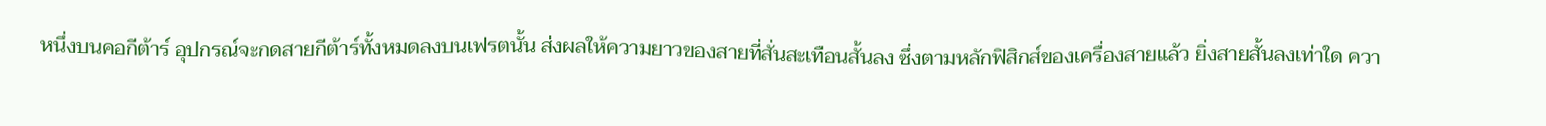หนึ่งบนคอกีต้าร์ อุปกรณ์จะกดสายกีต้าร์ทั้งหมดลงบนเฟรตนั้น ส่งผลให้ความยาวของสายที่สั่นสะเทือนสั้นลง ซึ่งตามหลักฟิสิกส์ของเครื่องสายแล้ว ยิ่งสายสั้นลงเท่าใด ควา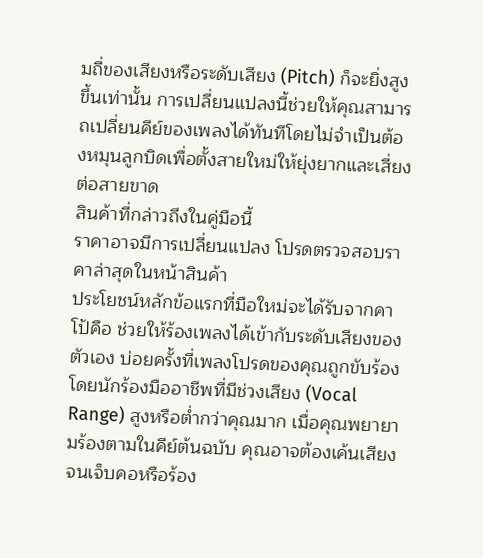มถี่ของเสียงหรือระดับเสียง (Pitch) ก็จะยิ่งสูงขึ้นเท่านั้น การเปลี่ยนแปลงนี้ช่วยให้คุณสามารถเปลี่ยนคีย์ของเพลงได้ทันทีโดยไม่จำเป็นต้องหมุนลูกบิดเพื่อตั้งสายใหม่ให้ยุ่งยากและเสี่ยงต่อสายขาด
สินค้าที่กล่าวถึงในคู่มือนี้
ราคาอาจมีการเปลี่ยนแปลง โปรดตรวจสอบราคาล่าสุดในหน้าสินค้า
ประโยชน์หลักข้อแรกที่มือใหม่จะได้รับจากคาโป้คือ ช่วยให้ร้องเพลงได้เข้ากับระดับเสียงของตัวเอง บ่อยครั้งที่เพลงโปรดของคุณถูกขับร้องโดยนักร้องมืออาชีพที่มีช่วงเสียง (Vocal Range) สูงหรือต่ำกว่าคุณมาก เมื่อคุณพยายามร้องตามในคีย์ต้นฉบับ คุณอาจต้องเค้นเสียงจนเจ็บคอหรือร้อง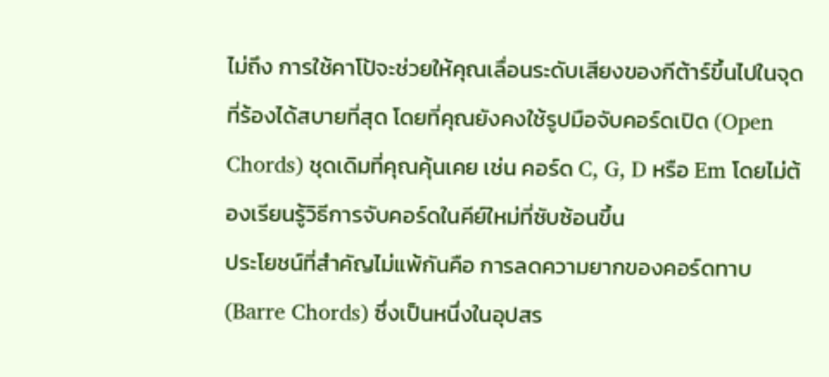ไม่ถึง การใช้คาโป้จะช่วยให้คุณเลื่อนระดับเสียงของกีต้าร์ขึ้นไปในจุดที่ร้องได้สบายที่สุด โดยที่คุณยังคงใช้รูปมือจับคอร์ดเปิด (Open Chords) ชุดเดิมที่คุณคุ้นเคย เช่น คอร์ด C, G, D หรือ Em โดยไม่ต้องเรียนรู้วิธีการจับคอร์ดในคีย์ใหม่ที่ซับซ้อนขึ้น
ประโยชน์ที่สำคัญไม่แพ้กันคือ การลดความยากของคอร์ดทาบ (Barre Chords) ซึ่งเป็นหนึ่งในอุปสร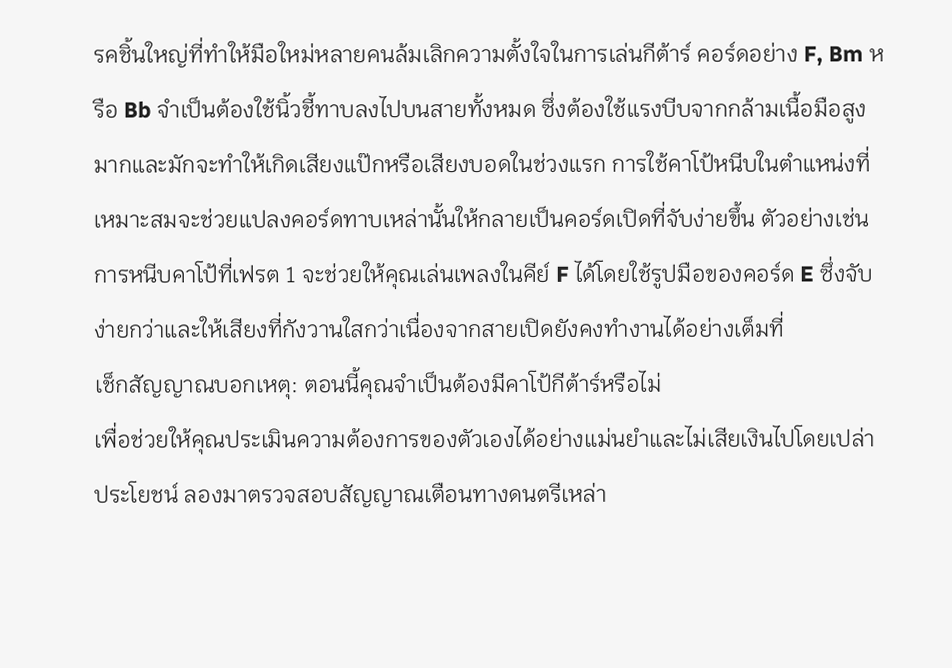รคชิ้นใหญ่ที่ทำให้มือใหม่หลายคนล้มเลิกความตั้งใจในการเล่นกีต้าร์ คอร์ดอย่าง F, Bm หรือ Bb จำเป็นต้องใช้นิ้วชี้ทาบลงไปบนสายทั้งหมด ซึ่งต้องใช้แรงบีบจากกล้ามเนื้อมือสูงมากและมักจะทำให้เกิดเสียงแป๊กหรือเสียงบอดในช่วงแรก การใช้คาโป้หนีบในตำแหน่งที่เหมาะสมจะช่วยแปลงคอร์ดทาบเหล่านั้นให้กลายเป็นคอร์ดเปิดที่จับง่ายขึ้น ตัวอย่างเช่น การหนีบคาโป้ที่เฟรต 1 จะช่วยให้คุณเล่นเพลงในคีย์ F ได้โดยใช้รูปมือของคอร์ด E ซึ่งจับง่ายกว่าและให้เสียงที่กังวานใสกว่าเนื่องจากสายเปิดยังคงทำงานได้อย่างเต็มที่
เช็กสัญญาณบอกเหตุ: ตอนนี้คุณจำเป็นต้องมีคาโป้กีต้าร์หรือไม่
เพื่อช่วยให้คุณประเมินความต้องการของตัวเองได้อย่างแม่นยำและไม่เสียเงินไปโดยเปล่าประโยชน์ ลองมาตรวจสอบสัญญาณเตือนทางดนตรีเหล่า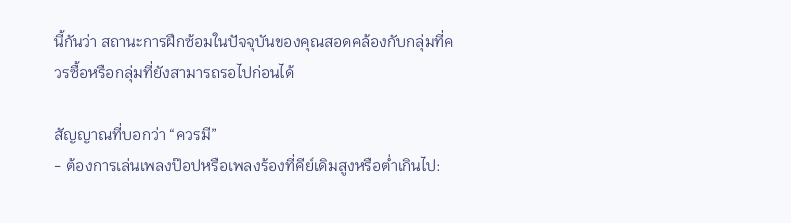นี้กันว่า สถานะการฝึกซ้อมในปัจจุบันของคุณสอดคล้องกับกลุ่มที่ควรซื้อหรือกลุ่มที่ยังสามารถรอไปก่อนได้

สัญญาณที่บอกว่า “ควรมี”
- ต้องการเล่นเพลงป๊อปหรือเพลงร้องที่คีย์เดิมสูงหรือต่ำเกินไป: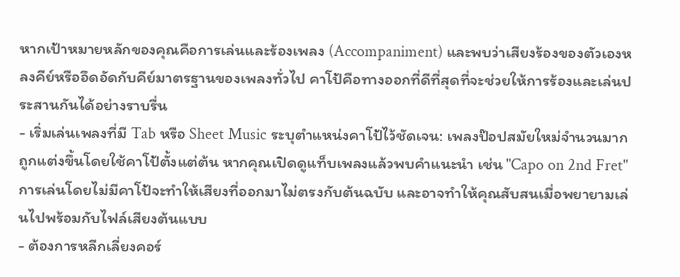หากเป้าหมายหลักของคุณคือการเล่นและร้องเพลง (Accompaniment) และพบว่าเสียงร้องของตัวเองหลงคีย์หรืออึดอัดกับคีย์มาตรฐานของเพลงทั่วไป คาโป้คือทางออกที่ดีที่สุดที่จะช่วยให้การร้องและเล่นประสานกันได้อย่างราบรื่น
- เริ่มเล่นเพลงที่มี Tab หรือ Sheet Music ระบุตำแหน่งคาโป้ไว้ชัดเจน: เพลงป๊อปสมัยใหม่จำนวนมากถูกแต่งขึ้นโดยใช้คาโป้ตั้งแต่ต้น หากคุณเปิดดูแท็บเพลงแล้วพบคำแนะนำ เช่น "Capo on 2nd Fret" การเล่นโดยไม่มีคาโป้จะทำให้เสียงที่ออกมาไม่ตรงกับต้นฉบับ และอาจทำให้คุณสับสนเมื่อพยายามเล่นไปพร้อมกับไฟล์เสียงต้นแบบ
- ต้องการหลีกเลี่ยงคอร์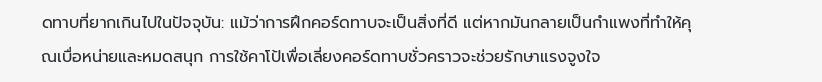ดทาบที่ยากเกินไปในปัจจุบัน: แม้ว่าการฝึกคอร์ดทาบจะเป็นสิ่งที่ดี แต่หากมันกลายเป็นกำแพงที่ทำให้คุณเบื่อหน่ายและหมดสนุก การใช้คาโป้เพื่อเลี่ยงคอร์ดทาบชั่วคราวจะช่วยรักษาแรงจูงใจ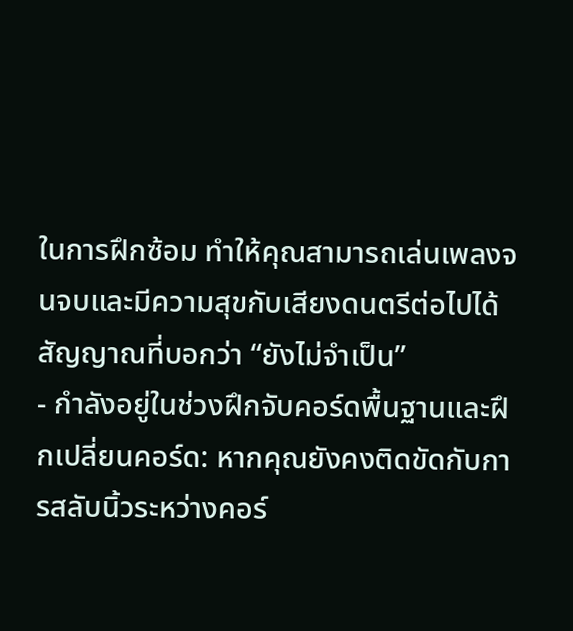ในการฝึกซ้อม ทำให้คุณสามารถเล่นเพลงจนจบและมีความสุขกับเสียงดนตรีต่อไปได้
สัญญาณที่บอกว่า “ยังไม่จำเป็น”
- กำลังอยู่ในช่วงฝึกจับคอร์ดพื้นฐานและฝึกเปลี่ยนคอร์ด: หากคุณยังคงติดขัดกับการสลับนิ้วระหว่างคอร์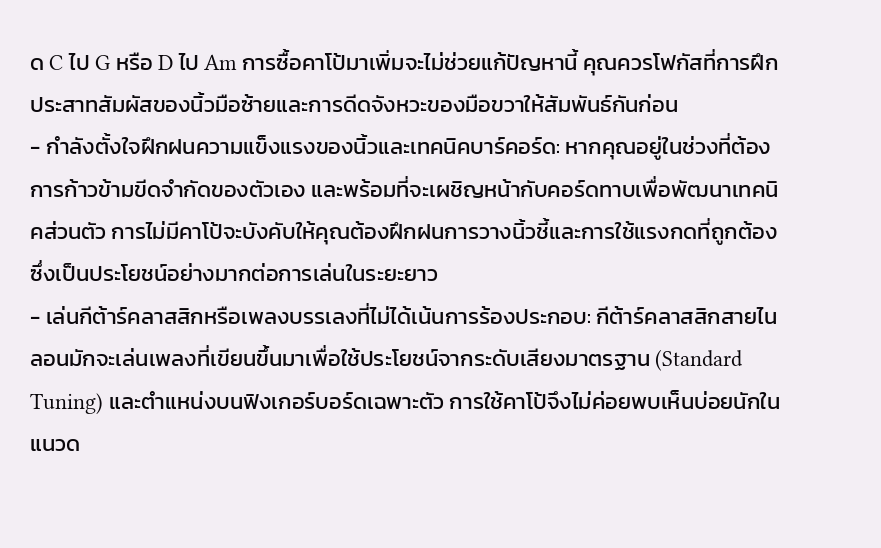ด C ไป G หรือ D ไป Am การซื้อคาโป้มาเพิ่มจะไม่ช่วยแก้ปัญหานี้ คุณควรโฟกัสที่การฝึกประสาทสัมผัสของนิ้วมือซ้ายและการดีดจังหวะของมือขวาให้สัมพันธ์กันก่อน
- กำลังตั้งใจฝึกฝนความแข็งแรงของนิ้วและเทคนิคบาร์คอร์ด: หากคุณอยู่ในช่วงที่ต้องการก้าวข้ามขีดจำกัดของตัวเอง และพร้อมที่จะเผชิญหน้ากับคอร์ดทาบเพื่อพัฒนาเทคนิคส่วนตัว การไม่มีคาโป้จะบังคับให้คุณต้องฝึกฝนการวางนิ้วชี้และการใช้แรงกดที่ถูกต้อง ซึ่งเป็นประโยชน์อย่างมากต่อการเล่นในระยะยาว
- เล่นกีต้าร์คลาสสิกหรือเพลงบรรเลงที่ไม่ได้เน้นการร้องประกอบ: กีต้าร์คลาสสิกสายไนลอนมักจะเล่นเพลงที่เขียนขึ้นมาเพื่อใช้ประโยชน์จากระดับเสียงมาตรฐาน (Standard Tuning) และตำแหน่งบนฟิงเกอร์บอร์ดเฉพาะตัว การใช้คาโป้จึงไม่ค่อยพบเห็นบ่อยนักในแนวด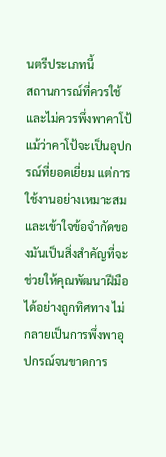นตรีประเภทนี้
สถานการณ์ที่ควรใช้และไม่ควรพึ่งพาคาโป้
แม้ว่าคาโป้จะเป็นอุปกรณ์ที่ยอดเยี่ยม แต่การใช้งานอย่างเหมาะสมและเข้าใจข้อจำกัดของมันเป็นสิ่งสำคัญที่จะช่วยให้คุณพัฒนาฝีมือได้อย่างถูกทิศทาง ไม่กลายเป็นการพึ่งพาอุปกรณ์จนขาดการ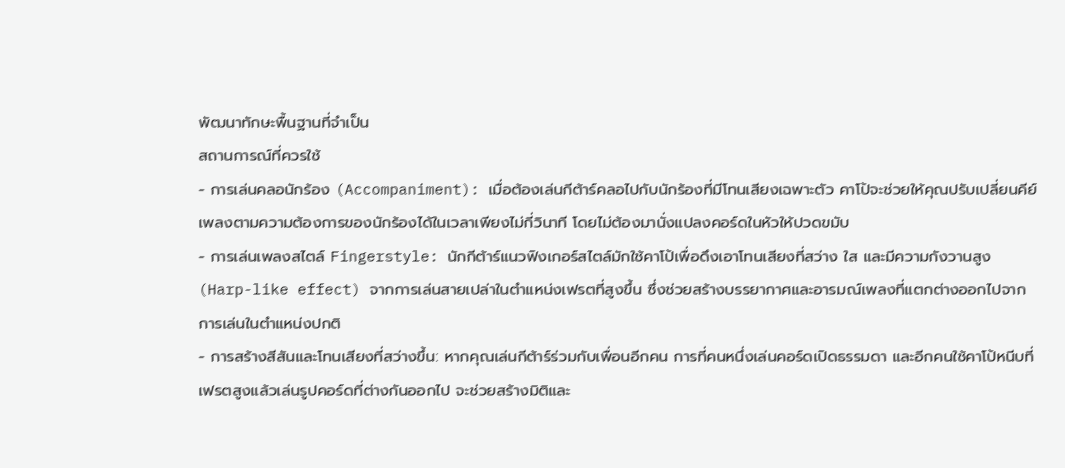พัฒนาทักษะพื้นฐานที่จำเป็น
สถานการณ์ที่ควรใช้
- การเล่นคลอนักร้อง (Accompaniment): เมื่อต้องเล่นกีต้าร์คลอไปกับนักร้องที่มีโทนเสียงเฉพาะตัว คาโป้จะช่วยให้คุณปรับเปลี่ยนคีย์เพลงตามความต้องการของนักร้องได้ในเวลาเพียงไม่กี่วินาที โดยไม่ต้องมานั่งแปลงคอร์ดในหัวให้ปวดขมับ
- การเล่นเพลงสไตล์ Fingerstyle: นักกีต้าร์แนวฟิงเกอร์สไตล์มักใช้คาโป้เพื่อดึงเอาโทนเสียงที่สว่าง ใส และมีความกังวานสูง (Harp-like effect) จากการเล่นสายเปล่าในตำแหน่งเฟรตที่สูงขึ้น ซึ่งช่วยสร้างบรรยากาศและอารมณ์เพลงที่แตกต่างออกไปจากการเล่นในตำแหน่งปกติ
- การสร้างสีสันและโทนเสียงที่สว่างขึ้น: หากคุณเล่นกีต้าร์ร่วมกับเพื่อนอีกคน การที่คนหนึ่งเล่นคอร์ดเปิดธรรมดา และอีกคนใช้คาโป้หนีบที่เฟรตสูงแล้วเล่นรูปคอร์ดที่ต่างกันออกไป จะช่วยสร้างมิติและ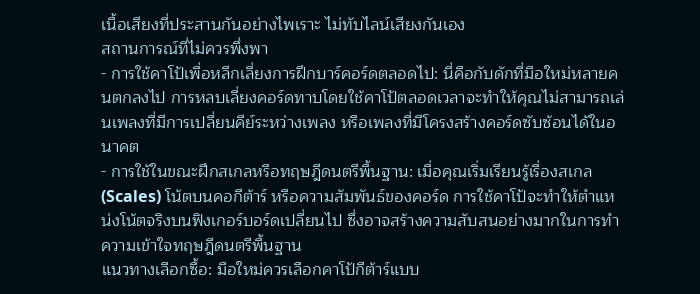เนื้อเสียงที่ประสานกันอย่างไพเราะ ไม่ทับไลน์เสียงกันเอง
สถานการณ์ที่ไม่ควรพึ่งพา
- การใช้คาโป้เพื่อหลีกเลี่ยงการฝึกบาร์คอร์ดตลอดไป: นี่คือกับดักที่มือใหม่หลายคนตกลงไป การหลบเลี่ยงคอร์ดทาบโดยใช้คาโป้ตลอดเวลาจะทำให้คุณไม่สามารถเล่นเพลงที่มีการเปลี่ยนคีย์ระหว่างเพลง หรือเพลงที่มีโครงสร้างคอร์ดซับซ้อนได้ในอนาคต
- การใช้ในขณะฝึกสเกลหรือทฤษฎีดนตรีพื้นฐาน: เมื่อคุณเริ่มเรียนรู้เรื่องสเกล (Scales) โน้ตบนคอกีต้าร์ หรือความสัมพันธ์ของคอร์ด การใช้คาโป้จะทำให้ตำแหน่งโน้ตจริงบนฟิงเกอร์บอร์ดเปลี่ยนไป ซึ่งอาจสร้างความสับสนอย่างมากในการทำความเข้าใจทฤษฎีดนตรีพื้นฐาน
แนวทางเลือกซื้อ: มือใหม่ควรเลือกคาโป้กีต้าร์แบบ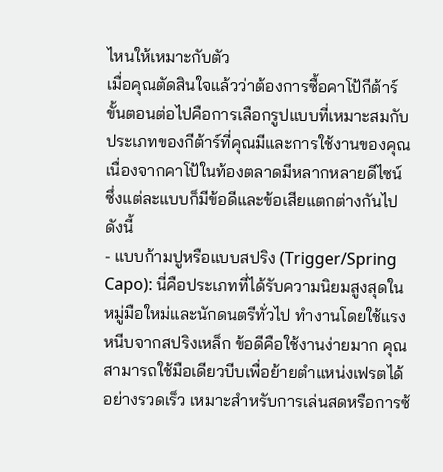ไหนให้เหมาะกับตัว
เมื่อคุณตัดสินใจแล้วว่าต้องการซื้อคาโป้กีต้าร์ ขั้นตอนต่อไปคือการเลือกรูปแบบที่เหมาะสมกับประเภทของกีต้าร์ที่คุณมีและการใช้งานของคุณ เนื่องจากคาโป้ในท้องตลาดมีหลากหลายดีไซน์ ซึ่งแต่ละแบบก็มีข้อดีและข้อเสียแตกต่างกันไป ดังนี้
- แบบก้ามปูหรือแบบสปริง (Trigger/Spring Capo): นี่คือประเภทที่ได้รับความนิยมสูงสุดในหมู่มือใหม่และนักดนตรีทั่วไป ทำงานโดยใช้แรงหนีบจากสปริงเหล็ก ข้อดีคือใช้งานง่ายมาก คุณสามารถใช้มือเดียวบีบเพื่อย้ายตำแหน่งเฟรตได้อย่างรวดเร็ว เหมาะสำหรับการเล่นสดหรือการซ้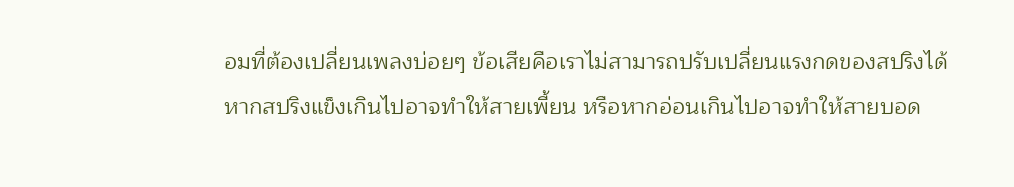อมที่ต้องเปลี่ยนเพลงบ่อยๆ ข้อเสียคือเราไม่สามารถปรับเปลี่ยนแรงกดของสปริงได้ หากสปริงแข็งเกินไปอาจทำให้สายเพี้ยน หรือหากอ่อนเกินไปอาจทำให้สายบอด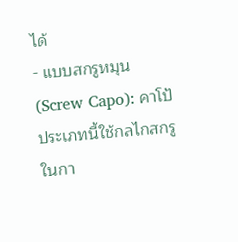ได้
- แบบสกรูหมุน (Screw Capo): คาโป้ประเภทนี้ใช้กลไกสกรูในกา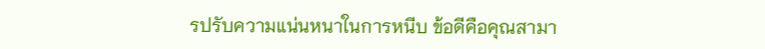รปรับความแน่นหนาในการหนีบ ข้อดีคือคุณสามา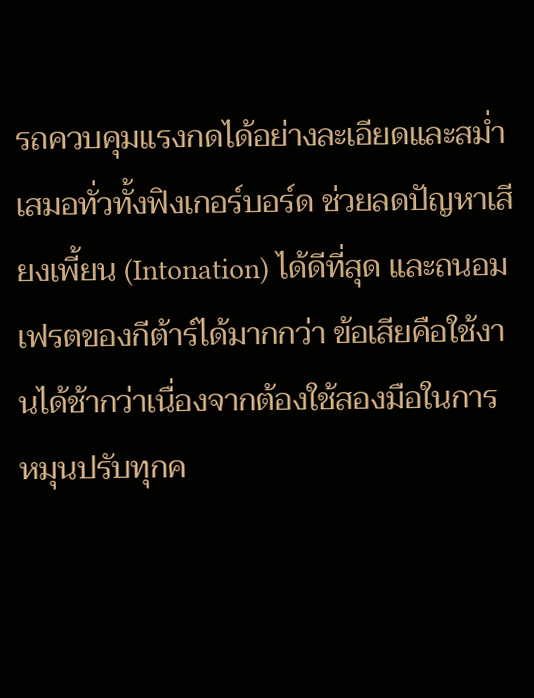รถควบคุมแรงกดได้อย่างละเอียดและสม่ำเสมอทั่วทั้งฟิงเกอร์บอร์ด ช่วยลดปัญหาเสียงเพี้ยน (Intonation) ได้ดีที่สุด และถนอมเฟรตของกีต้าร์ได้มากกว่า ข้อเสียคือใช้งานได้ช้ากว่าเนื่องจากต้องใช้สองมือในการหมุนปรับทุกค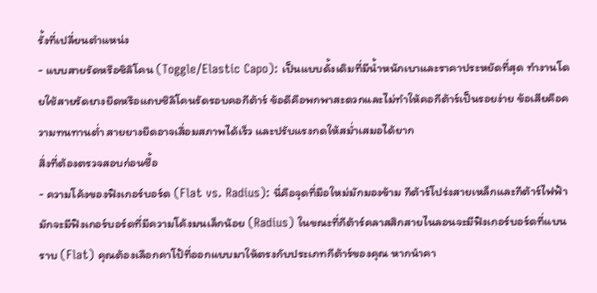รั้งที่เปลี่ยนตำแหน่ง
- แบบสายรัดหรือซิลิโคน (Toggle/Elastic Capo): เป็นแบบดั้งเดิมที่มีน้ำหนักเบาและราคาประหยัดที่สุด ทำงานโดยใช้สายรัดยางยืดหรือแถบซิลิโคนรัดรอบคอกีต้าร์ ข้อดีคือพกพาสะดวกและไม่ทำให้คอกีต้าร์เป็นรอยง่าย ข้อเสียคือความทนทานต่ำ สายยางยืดอาจเสื่อมสภาพได้เร็ว และปรับแรงกดให้สม่ำเสมอได้ยาก
สิ่งที่ต้องตรวจสอบก่อนซื้อ
- ความโค้งของฟิงเกอร์บอร์ด (Flat vs. Radius): นี่คือจุดที่มือใหม่มักมองข้าม กีต้าร์โปร่งสายเหล็กและกีต้าร์ไฟฟ้ามักจะมีฟิงเกอร์บอร์ดที่มีความโค้งมนเล็กน้อย (Radius) ในขณะที่กีต้าร์คลาสสิกสายไนลอนจะมีฟิงเกอร์บอร์ดที่แบนราบ (Flat) คุณต้องเลือกคาโป้ที่ออกแบบมาให้ตรงกับประเภทกีต้าร์ของคุณ หากนำคา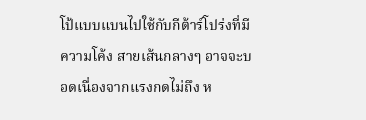โป้แบบแบนไปใช้กับกีต้าร์โปร่งที่มีความโค้ง สายเส้นกลางๆ อาจจะบอดเนื่องจากแรงกดไม่ถึง ห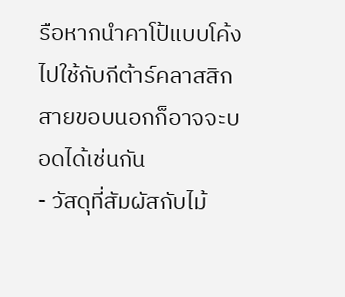รือหากนำคาโป้แบบโค้งไปใช้กับกีต้าร์คลาสสิก สายขอบนอกก็อาจจะบอดได้เช่นกัน
- วัสดุที่สัมผัสกับไม้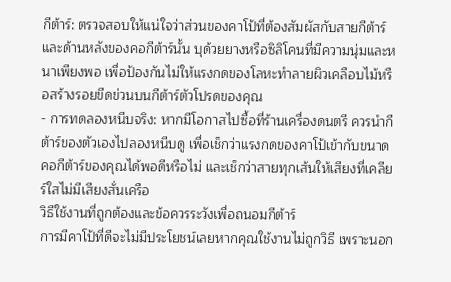กีต้าร์: ตรวจสอบให้แน่ใจว่าส่วนของคาโป้ที่ต้องสัมผัสกับสายกีต้าร์และด้านหลังของคอกีต้าร์นั้น บุด้วยยางหรือซิลิโคนที่มีความนุ่มและหนาเพียงพอ เพื่อป้องกันไม่ให้แรงกดของโลหะทำลายผิวเคลือบไม้หรือสร้างรอยขีดข่วนบนกีต้าร์ตัวโปรดของคุณ
- การทดลองหนีบจริง: หากมีโอกาสไปซื้อที่ร้านเครื่องดนตรี ควรนำกีต้าร์ของตัวเองไปลองหนีบดู เพื่อเช็กว่าแรงกดของคาโป้เข้ากับขนาดคอกีต้าร์ของคุณได้พอดีหรือไม่ และเช็กว่าสายทุกเส้นให้เสียงที่เคลียร์ใสไม่มีเสียงสั่นเครือ
วิธีใช้งานที่ถูกต้องและข้อควรระวังเพื่อถนอมกีต้าร์
การมีคาโป้ที่ดีจะไม่มีประโยชน์เลยหากคุณใช้งานไม่ถูกวิธี เพราะนอก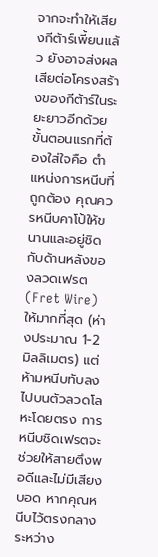จากจะทำให้เสียงกีต้าร์เพี้ยนแล้ว ยังอาจส่งผลเสียต่อโครงสร้างของกีต้าร์ในระยะยาวอีกด้วย ขั้นตอนแรกที่ต้องใส่ใจคือ ตำแหน่งการหนีบที่ถูกต้อง คุณควรหนีบคาโป้ให้ขนานและอยู่ชิดกับด้านหลังของลวดเฟรต (Fret Wire) ให้มากที่สุด (ห่างประมาณ 1-2 มิลลิเมตร) แต่ห้ามหนีบทับลงไปบนตัวลวดโลหะโดยตรง การหนีบชิดเฟรตจะช่วยให้สายตึงพอดีและไม่มีเสียงบอด หากคุณหนีบไว้ตรงกลางระหว่าง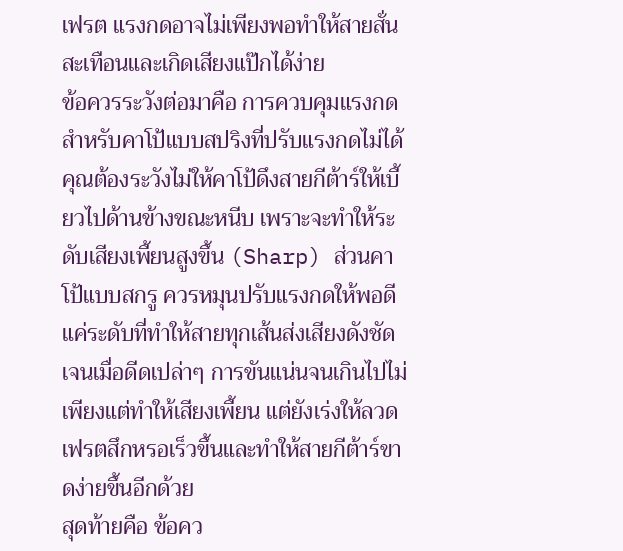เฟรต แรงกดอาจไม่เพียงพอทำให้สายสั่นสะเทือนและเกิดเสียงแป๊กได้ง่าย
ข้อควรระวังต่อมาคือ การควบคุมแรงกด สำหรับคาโป้แบบสปริงที่ปรับแรงกดไม่ได้ คุณต้องระวังไม่ให้คาโป้ดึงสายกีต้าร์ให้เบี้ยวไปด้านข้างขณะหนีบ เพราะจะทำให้ระดับเสียงเพี้ยนสูงขึ้น (Sharp) ส่วนคาโป้แบบสกรู ควรหมุนปรับแรงกดให้พอดีแค่ระดับที่ทำให้สายทุกเส้นส่งเสียงดังชัดเจนเมื่อดีดเปล่าๆ การขันแน่นจนเกินไปไม่เพียงแต่ทำให้เสียงเพี้ยน แต่ยังเร่งให้ลวดเฟรตสึกหรอเร็วขึ้นและทำให้สายกีต้าร์ขาดง่ายขึ้นอีกด้วย
สุดท้ายคือ ข้อคว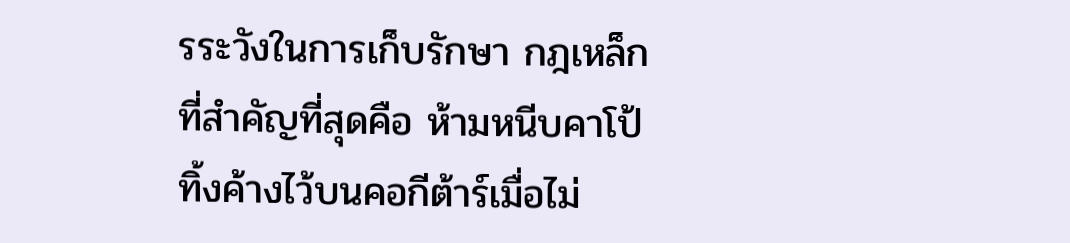รระวังในการเก็บรักษา กฎเหล็กที่สำคัญที่สุดคือ ห้ามหนีบคาโป้ทิ้งค้างไว้บนคอกีต้าร์เมื่อไม่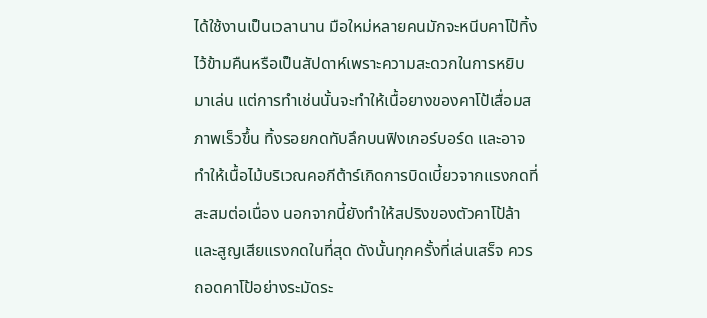ได้ใช้งานเป็นเวลานาน มือใหม่หลายคนมักจะหนีบคาโป้ทิ้งไว้ข้ามคืนหรือเป็นสัปดาห์เพราะความสะดวกในการหยิบมาเล่น แต่การทำเช่นนั้นจะทำให้เนื้อยางของคาโป้เสื่อมสภาพเร็วขึ้น ทิ้งรอยกดทับลึกบนฟิงเกอร์บอร์ด และอาจทำให้เนื้อไม้บริเวณคอกีต้าร์เกิดการบิดเบี้ยวจากแรงกดที่สะสมต่อเนื่อง นอกจากนี้ยังทำให้สปริงของตัวคาโป้ล้าและสูญเสียแรงกดในที่สุด ดังนั้นทุกครั้งที่เล่นเสร็จ ควรถอดคาโป้อย่างระมัดระ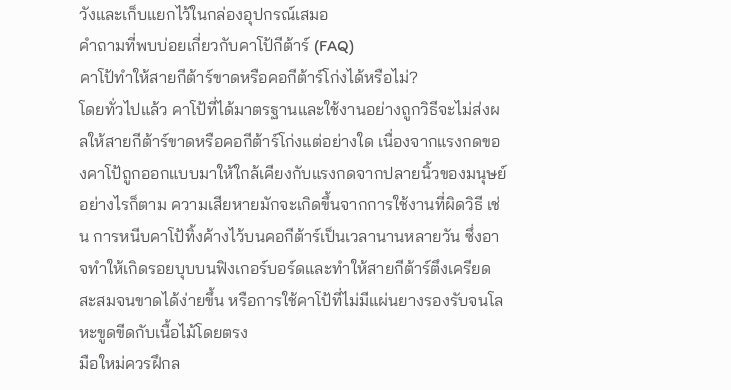วังและเก็บแยกไว้ในกล่องอุปกรณ์เสมอ
คำถามที่พบบ่อยเกี่ยวกับคาโป้กีต้าร์ (FAQ)
คาโป้ทำให้สายกีต้าร์ขาดหรือคอกีต้าร์โก่งได้หรือไม่?
โดยทั่วไปแล้ว คาโป้ที่ได้มาตรฐานและใช้งานอย่างถูกวิธีจะไม่ส่งผลให้สายกีต้าร์ขาดหรือคอกีต้าร์โก่งแต่อย่างใด เนื่องจากแรงกดของคาโป้ถูกออกแบบมาให้ใกล้เคียงกับแรงกดจากปลายนิ้วของมนุษย์ อย่างไรก็ตาม ความเสียหายมักจะเกิดขึ้นจากการใช้งานที่ผิดวิธี เช่น การหนีบคาโป้ทิ้งค้างไว้บนคอกีต้าร์เป็นเวลานานหลายวัน ซึ่งอาจทำให้เกิดรอยบุบบนฟิงเกอร์บอร์ดและทำให้สายกีต้าร์ตึงเครียดสะสมจนขาดได้ง่ายขึ้น หรือการใช้คาโป้ที่ไม่มีแผ่นยางรองรับจนโลหะขูดขีดกับเนื้อไม้โดยตรง
มือใหม่ควรฝึกล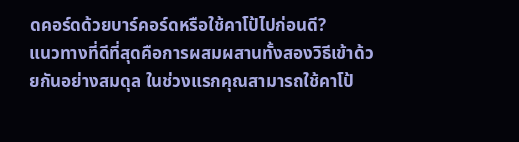ดคอร์ดด้วยบาร์คอร์ดหรือใช้คาโป้ไปก่อนดี?
แนวทางที่ดีที่สุดคือการผสมผสานทั้งสองวิธีเข้าด้วยกันอย่างสมดุล ในช่วงแรกคุณสามารถใช้คาโป้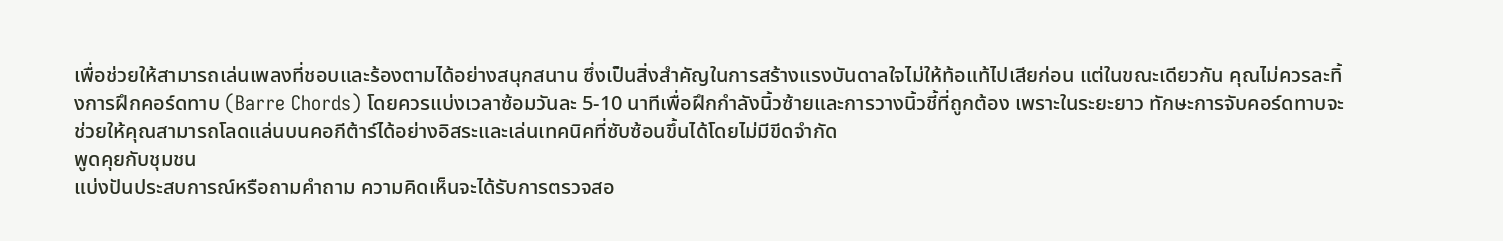เพื่อช่วยให้สามารถเล่นเพลงที่ชอบและร้องตามได้อย่างสนุกสนาน ซึ่งเป็นสิ่งสำคัญในการสร้างแรงบันดาลใจไม่ให้ท้อแท้ไปเสียก่อน แต่ในขณะเดียวกัน คุณไม่ควรละทิ้งการฝึกคอร์ดทาบ (Barre Chords) โดยควรแบ่งเวลาซ้อมวันละ 5-10 นาทีเพื่อฝึกกำลังนิ้วซ้ายและการวางนิ้วชี้ที่ถูกต้อง เพราะในระยะยาว ทักษะการจับคอร์ดทาบจะช่วยให้คุณสามารถโลดแล่นบนคอกีต้าร์ได้อย่างอิสระและเล่นเทคนิคที่ซับซ้อนขึ้นได้โดยไม่มีขีดจำกัด
พูดคุยกับชุมชน
แบ่งปันประสบการณ์หรือถามคำถาม ความคิดเห็นจะได้รับการตรวจสอ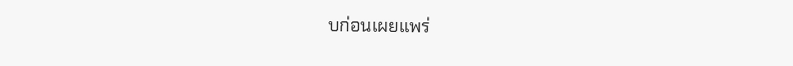บก่อนเผยแพร่